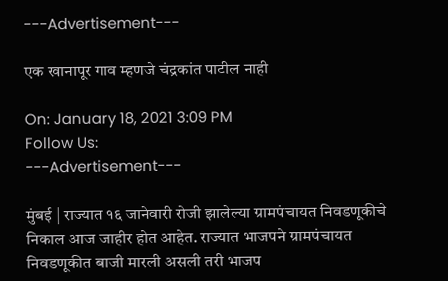---Advertisement---

एक खानापूर गाव म्हणजे चंद्रकांत पाटील नाही

On: January 18, 2021 3:09 PM
Follow Us:
---Advertisement---

मुंबई | राज्यात १६ जानेवारी रोजी झालेल्या ग्रामपंचायत निवडणूकीचे निकाल आज जाहीर होत आहेत. राज्यात भाजपने ग्रामपंचायत निवडणूकीत बाजी मारली असली तरी भाजप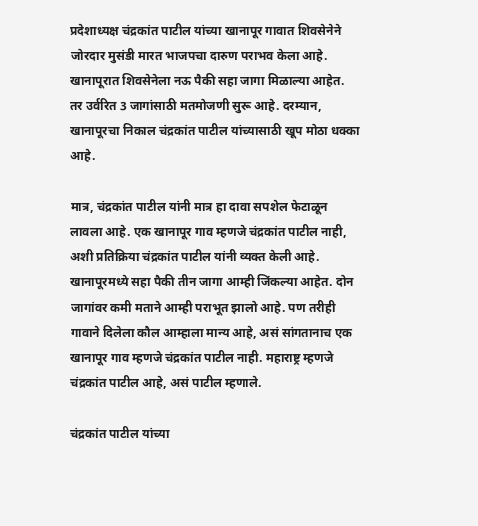प्रदेशाध्यक्ष चंद्रकांत पाटील यांच्या खानापूर गावात शिवसेनेने जोरदार मुसंडी मारत भाजपचा दारुण पराभव केला आहे. खानापूरात शिवसेनेला नऊ पैकी सहा जागा मिळाल्या आहेत. तर उर्वरित 3 जागांसाठी मतमोजणी सुरू आहे. दरम्यान, खानापूरचा निकाल चंद्रकांत पाटील यांच्यासाठी खूप मोठा धक्का आहे.

मात्र, चंद्रकांत पाटील यांनी मात्र हा दावा सपशेल फेटाळून लावला आहे. एक खानापूर गाव म्हणजे चंद्रकांत पाटील नाही, अशी प्रतिक्रिया चंद्रकांत पाटील यांनी व्यक्त केली आहे. खानापूरमध्ये सहा पैकी तीन जागा आम्ही जिंकल्या आहेत. दोन जागांवर कमी मताने आम्ही पराभूत झालो आहे. पण तरीही गावाने दिलेला कौल आम्हाला मान्य आहे, असं सांगतानाच एक खानापूर गाव म्हणजे चंद्रकांत पाटील नाही. महाराष्ट्र म्हणजे चंद्रकांत पाटील आहे, असं पाटील म्हणाले.

चंद्रकांत पाटील यांच्या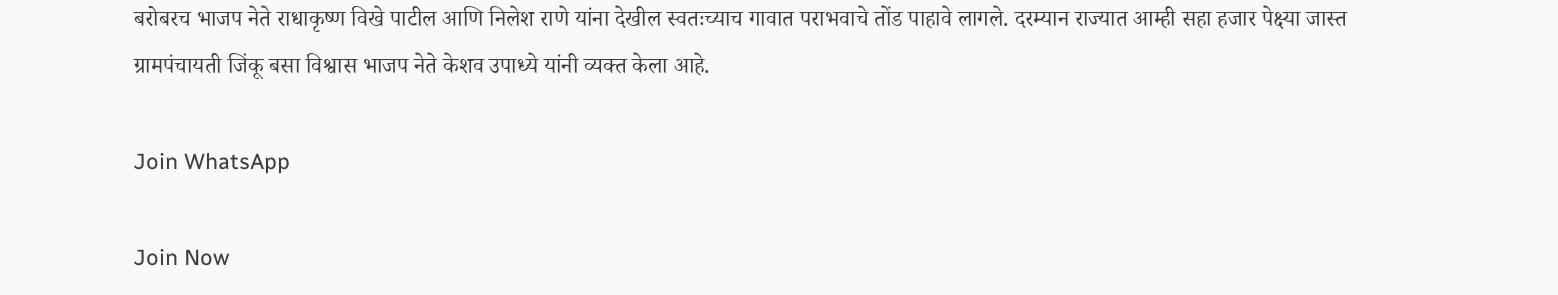बरोबरच भाजप नेते राधाकृष्ण विखे पाटील आणि निलेश राणे यांना देखील स्वतःच्याच गावात पराभवाचे तोंड पाहावे लागले. दरम्यान राज्यात आम्ही सहा हजार पेक्ष्या जास्त ग्रामपंचायती जिंकू बसा विश्वास भाजप नेते केशव उपाध्ये यांनी व्यक्त केला आहे.

Join WhatsApp

Join Now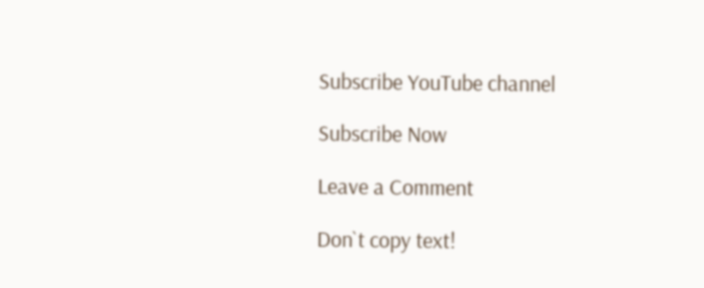Subscribe YouTube channel

Subscribe Now

Leave a Comment

Don`t copy text!